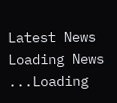Latest News
Loading News ...Loading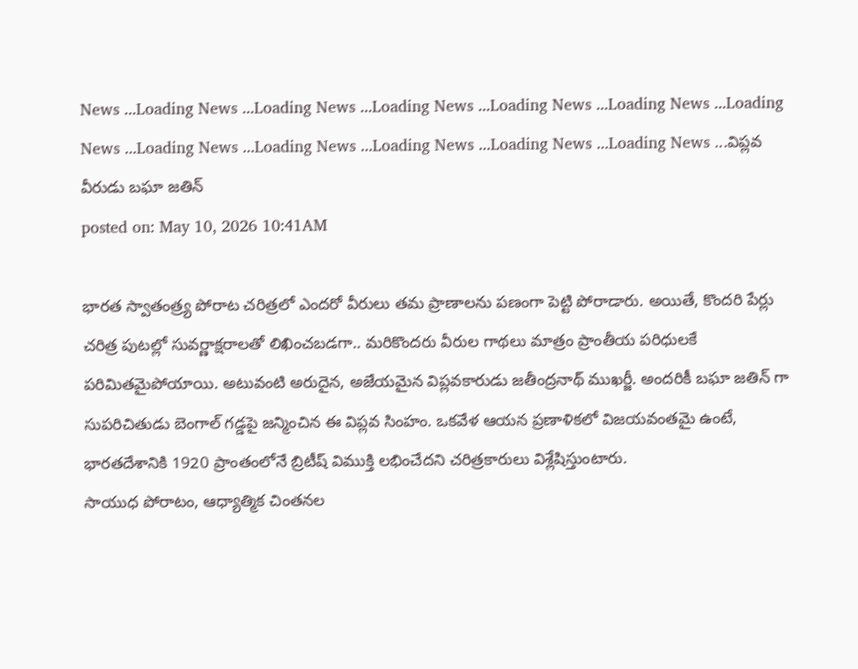News ...Loading News ...Loading News ...Loading News ...Loading News ...Loading News ...Loading News ...Loading News ...Loading News ...Loading News ...Loading News ...Loading News ...విప్లవ వీరుడు బఘా జతిన్
posted on: May 10, 2026 10:41AM

భారత స్వాతంత్ర్య పోరాట చరిత్రలో ఎందరో వీరులు తమ ప్రాణాలను పణంగా పెట్టి పోరాడారు. అయితే, కొందరి పేర్లు చరిత్ర పుటల్లో సువర్ణాక్షరాలతో లిఖించబడగా.. మరికొందరు వీరుల గాథలు మాత్రం ప్రాంతీయ పరిధులకే పరిమితమైపోయాయి. అటువంటి అరుదైన, అజేయమైన విప్లవకారుడు జతీంద్రనాథ్ ముఖర్జీ. అందరికీ బఘా జతిన్ గా సుపరిచితుడు బెంగాల్ గడ్డపై జన్మించిన ఈ విప్లవ సింహం. ఒకవేళ ఆయన ప్రణాళికలో విజయవంతమై ఉంటే, భారతదేశానికి 1920 ప్రాంతంలోనే బ్రిటీష్ విముక్తి లభించేదని చరిత్రకారులు విశ్లేషిస్తుంటారు.
సాయుధ పోరాటం, ఆధ్యాత్మిక చింతనల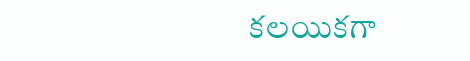కలయికగా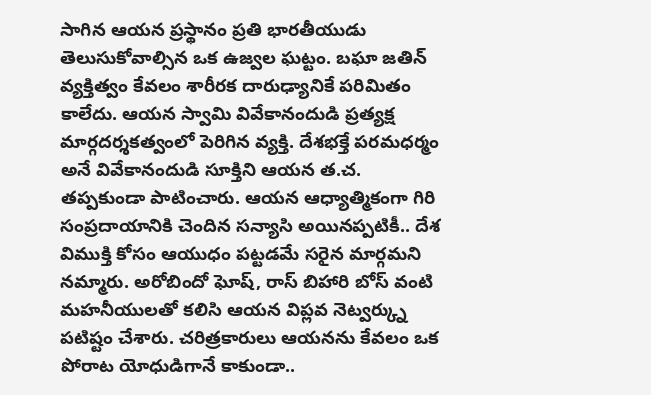సాగిన ఆయన ప్రస్థానం ప్రతి భారతీయుడు తెలుసుకోవాల్సిన ఒక ఉజ్వల ఘట్టం. బఘా జతిన్ వ్యక్తిత్వం కేవలం శారీరక దారుఢ్యానికే పరిమితం కాలేదు. ఆయన స్వామి వివేకానందుడి ప్రత్యక్ష మార్గదర్శకత్వంలో పెరిగిన వ్యక్తి. దేశభక్తే పరమధర్మం అనే వివేకానందుడి సూక్తిని ఆయన త.చ. తప్పకుండా పాటించారు. ఆయన ఆధ్యాత్మికంగా గిరి సంప్రదాయానికి చెందిన సన్యాసి అయినప్పటికీ.. దేశ విముక్తి కోసం ఆయుధం పట్టడమే సరైన మార్గమని నమ్మారు. అరోబిందో ఘోష్, రాస్ బిహారి బోస్ వంటి మహనీయులతో కలిసి ఆయన విప్లవ నెట్వర్క్ను పటిష్టం చేశారు. చరిత్రకారులు ఆయనను కేవలం ఒక పోరాట యోధుడిగానే కాకుండా..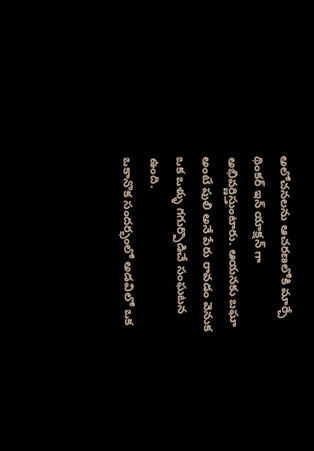అలోచనలను ఆచరణలోకి మార్చే థింకర్ ఇన్ యాక్షన్ గా అభివర్ణిస్తుంటారు. ఆయనకు బఘా అంటే పులి అనే పేరు రావడం వెనుక ఒక ఒళ్ళు గగుర్పొడిచే సంఘటన ఉంది.
ఒకానొక సందర్భంలో అడవిలో ఒక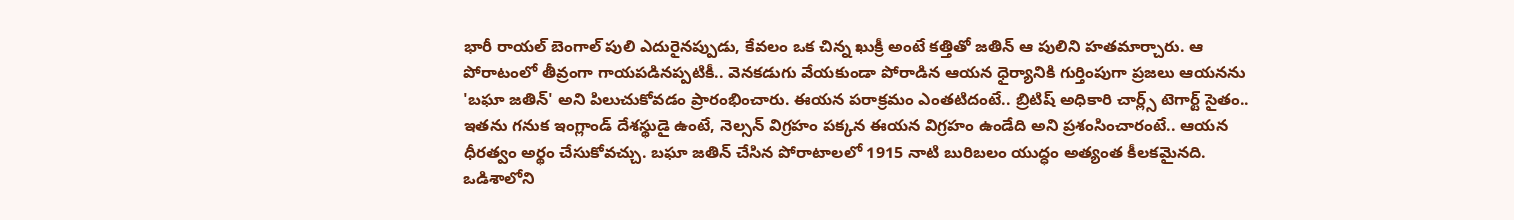భారీ రాయల్ బెంగాల్ పులి ఎదురైనప్పుడు, కేవలం ఒక చిన్న ఖుక్రీ అంటే కత్తితో జతిన్ ఆ పులిని హతమార్చారు. ఆ పోరాటంలో తీవ్రంగా గాయపడినప్పటికీ.. వెనకడుగు వేయకుండా పోరాడిన ఆయన ధైర్యానికి గుర్తింపుగా ప్రజలు ఆయనను 'బఘా జతిన్' అని పిలుచుకోవడం ప్రారంభించారు. ఈయన పరాక్రమం ఎంతటిదంటే.. బ్రిటిష్ అధికారి చార్ల్స్ టెగార్ట్ సైతం.. ఇతను గనుక ఇంగ్లాండ్ దేశస్థుడై ఉంటే, నెల్సన్ విగ్రహం పక్కన ఈయన విగ్రహం ఉండేది అని ప్రశంసించారంటే.. ఆయన ధీరత్వం అర్థం చేసుకోవచ్చు. బఘా జతిన్ చేసిన పోరాటాలలో 1915 నాటి బురిబలం యుద్ధం అత్యంత కీలకమైనది. ఒడిశాలోని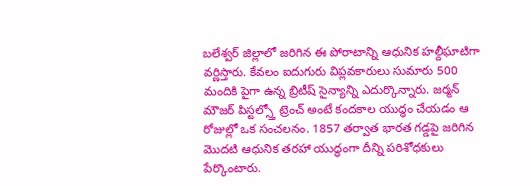బలేశ్వర్ జిల్లాలో జరిగిన ఈ పోరాటాన్ని ఆధునిక హల్దీఘాటిగా వర్ణిస్తారు. కేవలం ఐదుగురు విప్లవకారులు సుమారు 500 మందికి పైగా ఉన్న బ్రిటీష్ సైన్యాన్ని ఎదుర్కొన్నారు. జర్మన్ మౌజర్ పిస్టల్స్తో ట్రెంచ్ అంటే కందకాల యుద్ధం చేయడం ఆ రోజుల్లో ఒక సంచలనం. 1857 తర్వాత భారత గడ్డపై జరిగిన మొదటి ఆధునిక తరహా యుద్ధంగా దీన్ని పరిశోధకులు పేర్కొంటారు.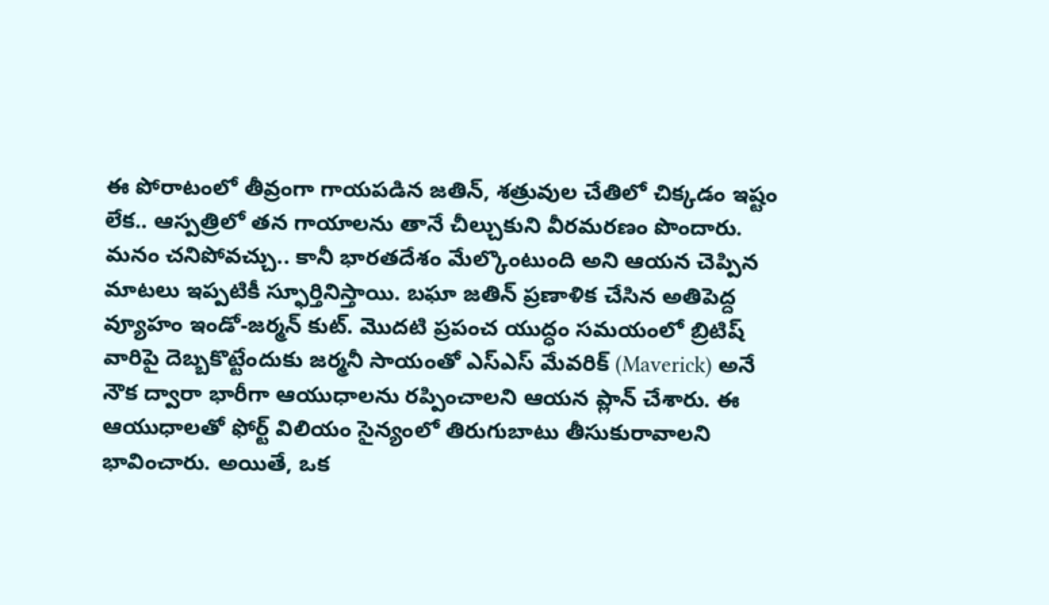ఈ పోరాటంలో తీవ్రంగా గాయపడిన జతిన్, శత్రువుల చేతిలో చిక్కడం ఇష్టం లేక.. ఆస్పత్రిలో తన గాయాలను తానే చీల్చుకుని వీరమరణం పొందారు. మనం చనిపోవచ్చు.. కానీ భారతదేశం మేల్కొంటుంది అని ఆయన చెప్పిన మాటలు ఇప్పటికీ స్ఫూర్తినిస్తాయి. బఘా జతిన్ ప్రణాళిక చేసిన అతిపెద్ద వ్యూహం ఇండో-జర్మన్ కుట్. మొదటి ప్రపంచ యుద్ధం సమయంలో బ్రిటిష్ వారిపై దెబ్బకొట్టేందుకు జర్మనీ సాయంతో ఎస్ఎస్ మేవరిక్ (Maverick) అనే నౌక ద్వారా భారీగా ఆయుధాలను రప్పించాలని ఆయన ప్లాన్ చేశారు. ఈ ఆయుధాలతో ఫోర్ట్ విలియం సైన్యంలో తిరుగుబాటు తీసుకురావాలని భావించారు. అయితే, ఒక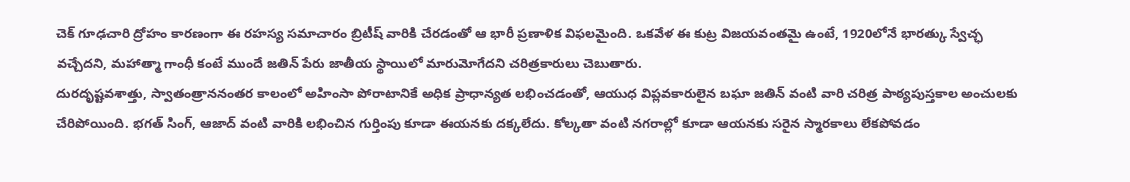చెక్ గూఢచారి ద్రోహం కారణంగా ఈ రహస్య సమాచారం బ్రిటీష్ వారికి చేరడంతో ఆ భారీ ప్రణాళిక విఫలమైంది. ఒకవేళ ఈ కుట్ర విజయవంతమై ఉంటే, 1920లోనే భారత్కు స్వేచ్ఛ వచ్చేదని, మహాత్మా గాంధీ కంటే ముందే జతిన్ పేరు జాతీయ స్థాయిలో మారుమోగేదని చరిత్రకారులు చెబుతారు.
దురదృష్టవశాత్తు, స్వాతంత్రాననంతర కాలంలో అహింసా పోరాటానికే అధిక ప్రాధాన్యత లభించడంతో, ఆయుధ విప్లవకారులైన బఘా జతిన్ వంటి వారి చరిత్ర పాఠ్యపుస్తకాల అంచులకు చేరిపోయింది. భగత్ సింగ్, ఆజాద్ వంటి వారికి లభించిన గుర్తింపు కూడా ఈయనకు దక్కలేదు. కోల్కతా వంటి నగరాల్లో కూడా ఆయనకు సరైన స్మారకాలు లేకపోవడం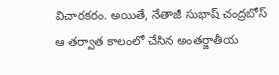విచారకరం. అయితే, నేతాజీ సుభాష్ చంద్రబోస్ ఆ తర్వాత కాలంలో చేసిన అంతర్జాతీయ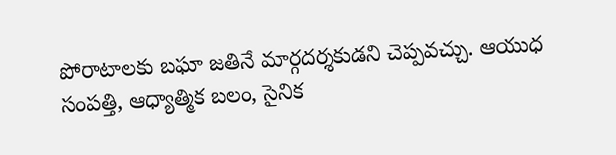పోరాటాలకు బఘా జతినే మార్గదర్శకుడని చెప్పవచ్చు. ఆయుధ సంపత్తి, ఆధ్యాత్మిక బలం, సైనిక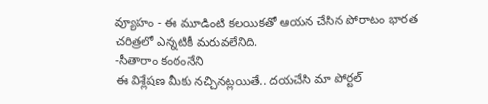వ్యూహం - ఈ మూడింటి కలయికతో ఆయన చేసిన పోరాటం భారత చరిత్రలో ఎన్నటికీ మరువలేనిది.
-సీతారాం కంఠంనేని
ఈ విశ్లేషణ మీకు నచ్చినట్లయితే.. దయచేసి మా పోర్టల్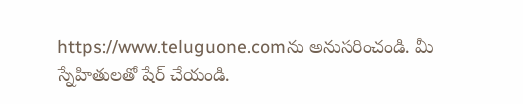https://www.teluguone.comను అనుసరించండి. మీ స్నేహితులతో షేర్ చేయండి.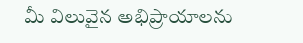మీ విలువైన అభిప్రాయాలను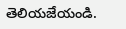తెలియజేయండి.